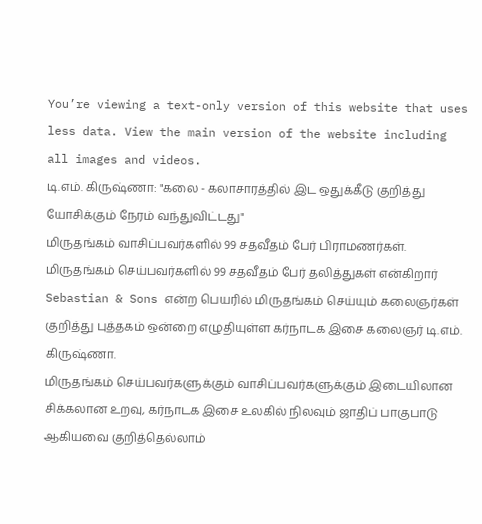You’re viewing a text-only version of this website that uses less data. View the main version of the website including all images and videos.
டி.எம். கிருஷ்ணா: "கலை - கலாசாரத்தில் இட ஒதுக்கீடு குறித்து யோசிக்கும் நேரம் வந்துவிட்டது"
மிருதங்கம் வாசிப்பவர்களில் 99 சதவீதம் பேர் பிராமணர்கள். மிருதங்கம் செய்பவர்களில் 99 சதவீதம் பேர் தலித்துகள் என்கிறார் Sebastian & Sons என்ற பெயரில் மிருதங்கம் செய்யும் கலைஞர்கள் குறித்து புத்தகம் ஒன்றை எழுதியுள்ள கர்நாடக இசை கலைஞர் டி.எம். கிருஷ்ணா.
மிருதங்கம் செய்பவர்களுக்கும் வாசிப்பவர்களுக்கும் இடையிலான சிக்கலான உறவு, கர்நாடக இசை உலகில் நிலவும் ஜாதிப் பாகுபாடு ஆகியவை குறித்தெல்லாம்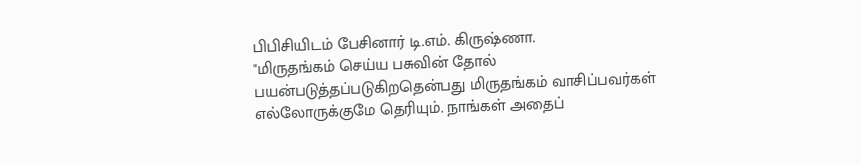பிபிசியிடம் பேசினார் டி.எம். கிருஷ்ணா.
"மிருதங்கம் செய்ய பசுவின் தோல் பயன்படுத்தப்படுகிறதென்பது மிருதங்கம் வாசிப்பவர்கள் எல்லோருக்குமே தெரியும். நாங்கள் அதைப்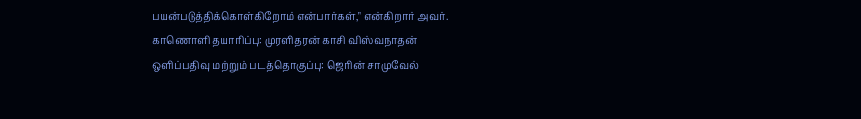பயன்படுத்திக்கொள்கிறோம் என்பார்கள்," என்கிறார் அவர்.
காணொளி தயாரிப்பு: முரளிதரன் காசி விஸ்வநாதன்
ஒளிப்பதிவு மற்றும் படத்தொகுப்பு: ஜெரின் சாமுவேல்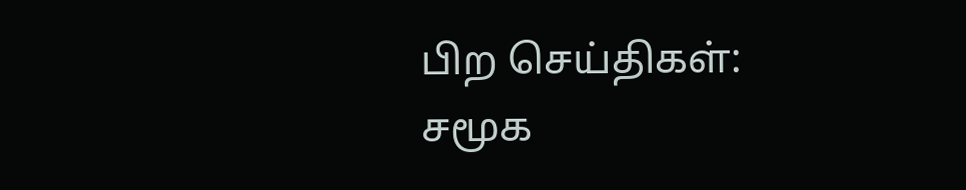பிற செய்திகள்:
சமூக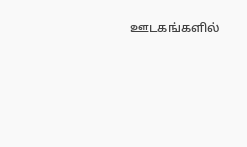ஊடகங்களில்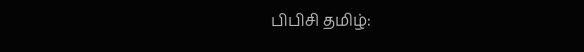பிபிசி தமிழ்: